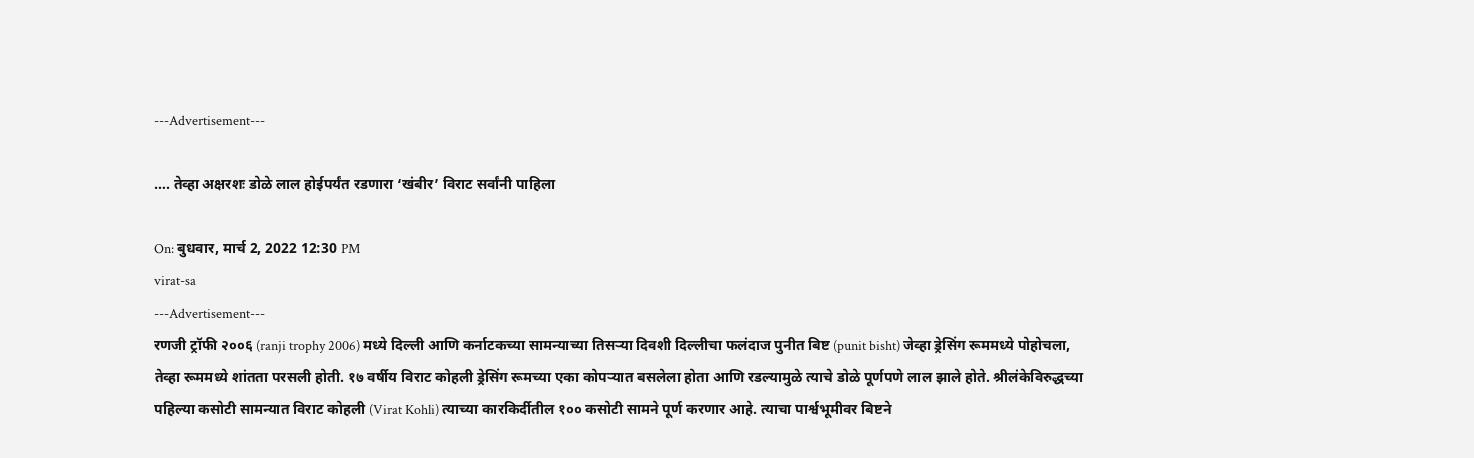---Advertisement---

…. तेव्हा अक्षरशः डोळे लाल होईपर्यंत रडणारा ‘खंबीर’ विराट सर्वांनी पाहिला

On: बुधवार, मार्च 2, 2022 12:30 PM
virat-sa
---Advertisement---
रणजी ट्रॉफी २००६ (ranji trophy 2006) मध्ये दिल्ली आणि कर्नाटकच्या सामन्याच्या तिसऱ्या दिवशी दिल्लीचा फलंदाज पुनीत बिष्ट (punit bisht) जेव्हा ड्रेसिंग रूममध्ये पोहोचला, तेव्हा रूममध्ये शांतता परसली होती. १७ वर्षीय विराट कोहली ड्रेसिंग रूमच्या एका कोपऱ्यात बसलेला होता आणि रडल्यामुळे त्याचे डोळे पूर्णपणे लाल झाले होते. श्रीलंकेविरुद्धच्या पहिल्या कसोटी सामन्यात विराट कोहली (Virat Kohli) त्याच्या कारकिर्दीतील १०० कसोटी सामने पूर्ण करणार आहे. त्याचा पार्श्वभूमीवर बिष्टने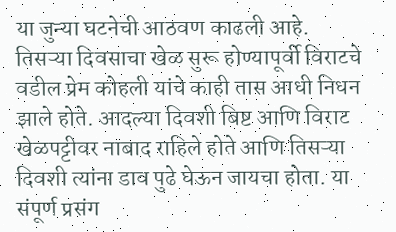या जुन्या घटनेची आठवण काढली आहे.
तिसऱ्या दिवसाचा खेळ सुरू होण्यापूर्वी विराटचे वडील प्रेम कोहली यांचे काही तास आधी निधन झाले होते. आदल्या दिवशी बिष्ट आणि विराट खेळपट्टीवर नाबाद राहिले होते आणि तिसऱ्या दिवशी त्यांना डाव पुढे घेऊन जायचा होता. या संपूर्ण प्रसंग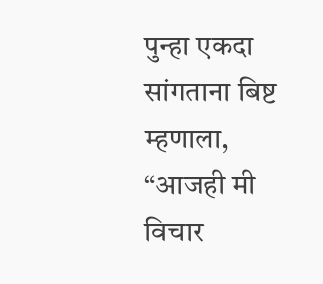पुन्हा एकदा सांगताना बिष्ट म्हणाला, “आजही मी विचार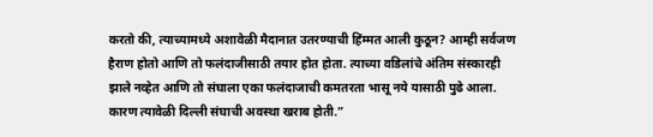करतो की, त्याच्यामध्ये अशावेळी मैदानात उतरण्याची हिंम्मत आली कुठून? आम्ही सर्वजण हैराण होतो आणि तो फलंदाजीसाठी तयार होत होता. त्याच्या वडिलांचे अंतिम संस्कारही झाले नव्हेत आणि तो संघाला एका फलंदाजाची कमतरता भासू नये यासाठी पुढे आला. कारण त्यावेळी दिल्ली संघाची अवस्था खराब होती.”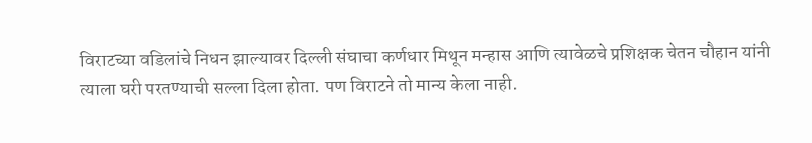विराटच्या वडिलांचे निधन झाल्यावर दिल्ली संघाचा कर्णधार मिथून मन्हास आणि त्यावेळचे प्रशिक्षक चेतन चौहान यांनी त्याला घरी परतण्याची सल्ला दिला होता. पण विराटने तो मान्य केला नाही.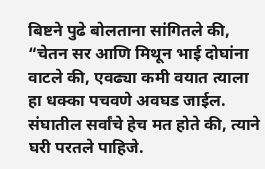बिष्टने पुढे बोलताना सांगितले की, “चेतन सर आणि मिथून भाई दोघांना वाटले की, एवढ्या कमी वयात त्याला हा धक्का पचवणे अवघड जाईल. संघातील सर्वांचे हेच मत होते की, त्याने घरी परतले पाहिजे.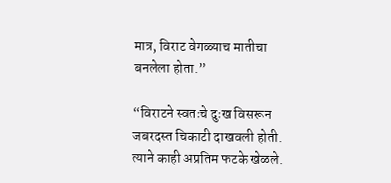मात्र, विराट वेगळ्याच मातीचा बनलेला होता.”

“विराटने स्वतःचे दुःख विसरून जबरदस्त चिकाटी दाखवली होती. त्याने काही अप्रतिम फटके खेळले.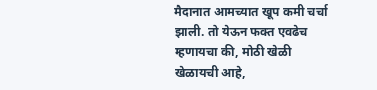मैदानात आमच्यात खूप कमी चर्चा झाली. तो येऊन फक्त एवढेच म्हणायचा की, मोठी खेळी खेळायची आहे,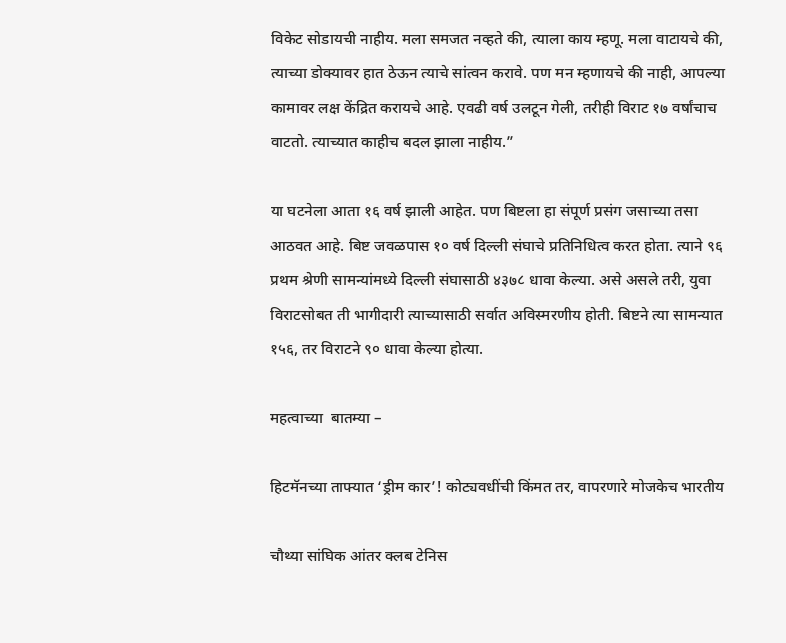विकेट सोडायची नाहीय. मला समजत नव्हते की, त्याला काय म्हणू. मला वाटायचे की, त्याच्या डोक्यावर हात ठेऊन त्याचे सांत्वन करावे. पण मन म्हणायचे की नाही, आपल्या कामावर लक्ष केंद्रित करायचे आहे. एवढी वर्ष उलटून गेली, तरीही विराट १७ वर्षांचाच वाटतो. त्याच्यात काहीच बदल झाला नाहीय.”

या घटनेला आता १६ वर्ष झाली आहेत. पण बिष्टला हा संपूर्ण प्रसंग जसाच्या तसा आठवत आहे. बिष्ट जवळपास १० वर्ष दिल्ली संघाचे प्रतिनिधित्व करत होता. त्याने ९६ प्रथम श्रेणी सामन्यांमध्ये दिल्ली संघासाठी ४३७८ धावा केल्या. असे असले तरी, युवा विराटसोबत ती भागीदारी त्याच्यासाठी सर्वात अविस्मरणीय होती. बिष्टने त्या सामन्यात १५६, तर विराटने ९० धावा केल्या होत्या.

महत्वाच्या  बातम्या –

हिटमॅनच्या ताफ्यात ‘ड्रीम कार’! कोट्यवधींची किंमत तर, वापरणारे मोजकेच भारतीय

चौथ्या सांघिक आंतर क्लब टेनिस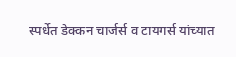स्पर्धेत डेक्कन चार्जर्स व टायगर्स यांच्यात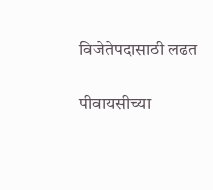विजेतेपदासाठी लढत

पीवायसीच्या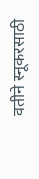वतीने स्नूकरसाठी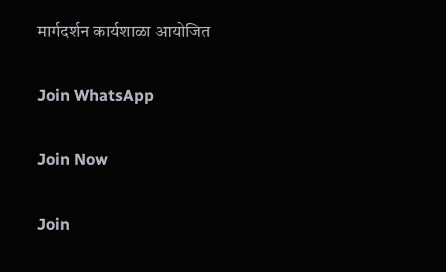मार्गदर्शन कार्यशाळा आयोजित

Join WhatsApp

Join Now

Join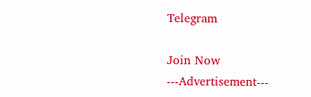Telegram

Join Now
---Advertisement---